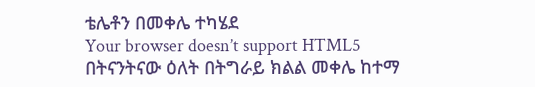ቴሌቶን በመቀሌ ተካሄደ
Your browser doesn’t support HTML5
በትናንትናው ዕለት በትግራይ ክልል መቀሌ ከተማ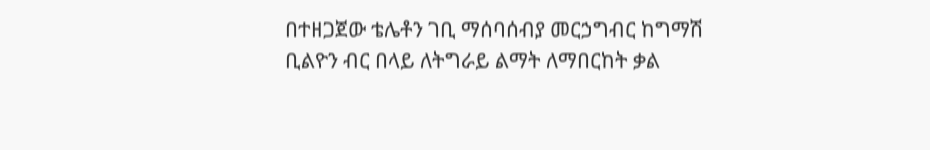በተዘጋጀው ቴሌቶን ገቢ ማሰባሰብያ መርኃግብር ከግማሽ ቢልዮን ብር በላይ ለትግራይ ልማት ለማበርከት ቃል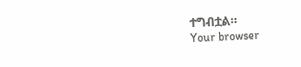ተግብቷል።
Your browser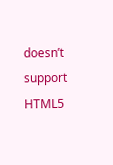doesn’t support HTML5